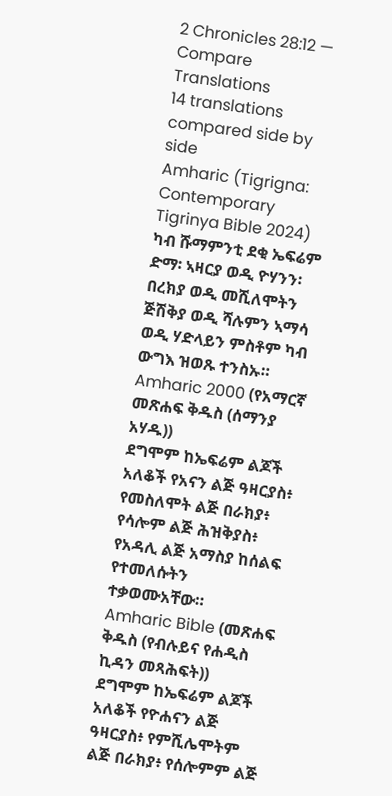2 Chronicles 28:12 — Compare Translations
14 translations compared side by side
Amharic (Tigrigna: Contemporary Tigrinya Bible 2024)
ካብ ሹማምንቲ ደቂ ኤፍሬም ድማ፡ ኣዛርያ ወዲ ዮሃንን፡ በረክያ ወዲ መሺለሞትን ጅሽቅያ ወዲ ሻሉምን ኣማሳ ወዲ ሃድላይን ምስቶም ካብ ውግእ ዝወጹ ተንስኡ።
Amharic 2000 (የአማርኛ መጽሐፍ ቅዱስ (ሰማንያ አሃዱ))
ደግሞም ከኤፍሬም ልጆች አለቆች የአናን ልጅ ዓዛርያስ፥ የመስለሞት ልጅ በራክያ፥ የሳሎም ልጅ ሕዝቅያስ፥ የአዳሊ ልጅ አማስያ ከሰልፍ የተመለሱትን ተቃወሙአቸው።
Amharic Bible (መጽሐፍ ቅዱስ (የብሉይና የሐዲስ ኪዳን መጻሕፍት))
ደግሞም ከኤፍሬም ልጆች አለቆች የዮሐናን ልጅ ዓዛርያስ፥ የምሺሌሞትም ልጅ በራክያ፥ የሰሎምም ልጅ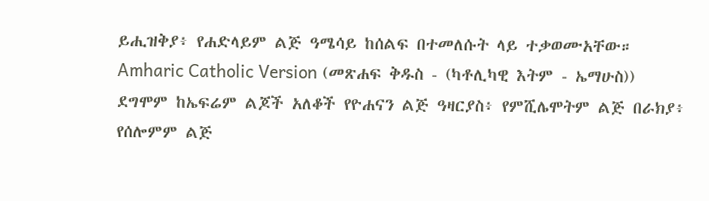ይሒዝቅያ፥ የሐድላይም ልጅ ዓሜሳይ ከሰልፍ በተመለሱት ላይ ተቃወሙአቸው።
Amharic Catholic Version (መጽሐፍ ቅዱስ - (ካቶሊካዊ እትም - ኤማሁስ))
ደግሞም ከኤፍሬም ልጆች አለቆች የዮሐናን ልጅ ዓዛርያስ፥ የምሺሌሞትም ልጅ በራክያ፥ የሰሎምም ልጅ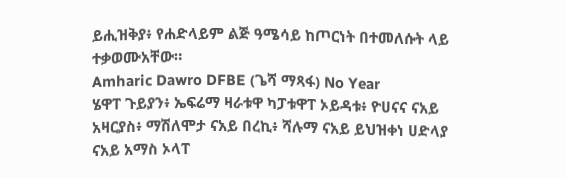ይሒዝቅያ፥ የሐድላይም ልጅ ዓሜሳይ ከጦርነት በተመለሱት ላይ ተቃወሙአቸው።
Amharic Dawro DFBE (ጌሻ ማጻፋ) No Year
ሄዋፐ ጉይያን፥ ኤፍሬማ ዛራቱዋ ካፓቱዋፐ ኦይዳቱ፥ ዮሀናና ናአይ አዛርያስ፥ ማሽለሞታ ናአይ በረኪ፥ ሻሉማ ናአይ ይህዝቀነ ሀድላያ ናአይ አማስ ኦላፐ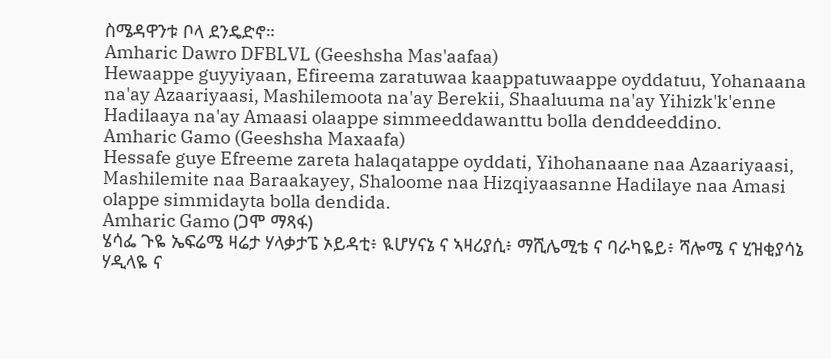ስሜዳዋንቱ ቦላ ደንዴድኖ።
Amharic Dawro DFBLVL (Geeshsha Mas'aafaa)
Hewaappe guyyiyaan, Efireema zaratuwaa kaappatuwaappe oyddatuu, Yohanaana na'ay Azaariyaasi, Mashilemoota na'ay Berekii, Shaaluuma na'ay Yihizk'k'enne Hadilaaya na'ay Amaasi olaappe simmeeddawanttu bolla denddeeddino.
Amharic Gamo (Geeshsha Maxaafa)
Hessafe guye Efreeme zareta halaqatappe oyddati, Yihohanaane naa Azaariyaasi, Mashilemite naa Baraakayey, Shaloome naa Hizqiyaasanne Hadilaye naa Amasi olappe simmidayta bolla dendida.
Amharic Gamo (ጋሞ ማጻፋ)
ሄሳፌ ጉዬ ኤፍሬሜ ዛሬታ ሃላቃታፔ ኦይዳቲ፥ ዪሆሃናኔ ና ኣዛሪያሲ፥ ማሺሌሚቴ ና ባራካዬይ፥ ሻሎሜ ና ሂዝቂያሳኔ ሃዲላዬ ና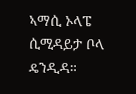ኣማሲ ኦላፔ ሲሚዳይታ ቦላ ዴንዲዳ።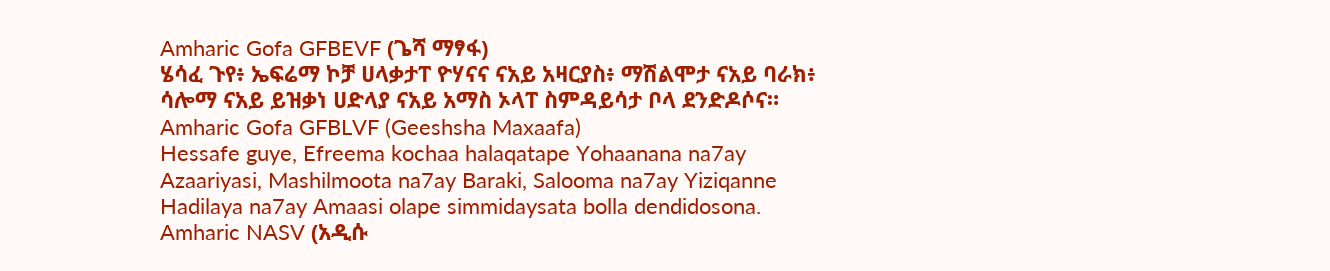Amharic Gofa GFBEVF (ጌሻ ማፃፋ)
ሄሳፈ ጉየ፥ ኤፍሬማ ኮቻ ሀላቃታፐ ዮሃናና ናአይ አዛርያስ፥ ማሽልሞታ ናአይ ባራክ፥ ሳሎማ ናአይ ይዝቃነ ሀድላያ ናአይ አማስ ኦላፐ ስምዳይሳታ ቦላ ደንድዶሶና።
Amharic Gofa GFBLVF (Geeshsha Maxaafa)
Hessafe guye, Efreema kochaa halaqatape Yohaanana na7ay Azaariyasi, Mashilmoota na7ay Baraki, Salooma na7ay Yiziqanne Hadilaya na7ay Amaasi olape simmidaysata bolla dendidosona.
Amharic NASV (አዲሱ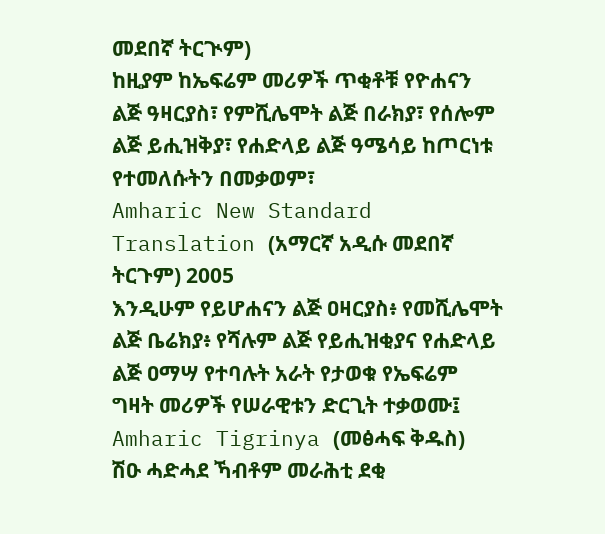መደበኛ ትርጒም)
ከዚያም ከኤፍሬም መሪዎች ጥቂቶቹ የዮሐናን ልጅ ዓዛርያስ፣ የምሺሌሞት ልጅ በራክያ፣ የሰሎም ልጅ ይሒዝቅያ፣ የሐድላይ ልጅ ዓሜሳይ ከጦርነቱ የተመለሱትን በመቃወም፣
Amharic New Standard Translation (አማርኛ አዲሱ መደበኛ ትርጉም) 2005
እንዲሁም የይሆሐናን ልጅ ዐዛርያስ፥ የመሺሌሞት ልጅ ቤሬክያ፥ የሻሉም ልጅ የይሒዝቂያና የሐድላይ ልጅ ዐማሣ የተባሉት አራት የታወቁ የኤፍሬም ግዛት መሪዎች የሠራዊቱን ድርጊት ተቃወሙ፤
Amharic Tigrinya (መፅሓፍ ቅዱስ)
ሽዑ ሓድሓደ ኻብቶም መራሕቲ ደቂ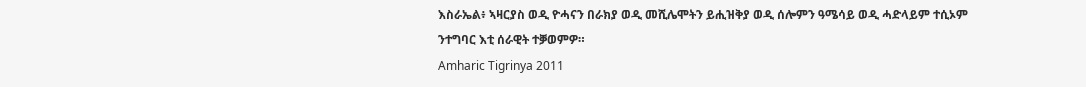እስራኤል፥ ኣዛርያስ ወዲ ዮሓናን በራክያ ወዲ መሺሌሞትን ይሒዝቅያ ወዲ ሰሎምን ዓሜሳይ ወዲ ሓድላይም ተሲኦም ንተግባር እቲ ሰራዊት ተቓወምዎ።
Amharic Tigrinya 2011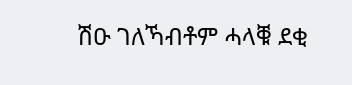ሽዑ ገለኻብቶም ሓላቑ ደቂ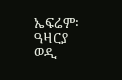ኤፍሬም፡ ዓዛርያ ወዲ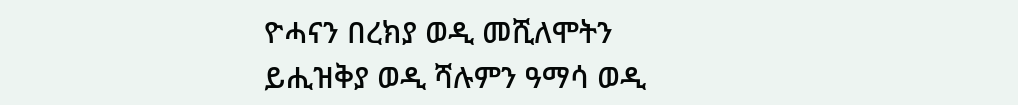ዮሓናን በረክያ ወዲ መሺለሞትን ይሒዝቅያ ወዲ ሻሉምን ዓማሳ ወዲ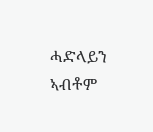ሓድላይን ኣብቶም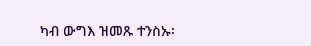ካብ ውግእ ዝመጹ ተንስኡ፡